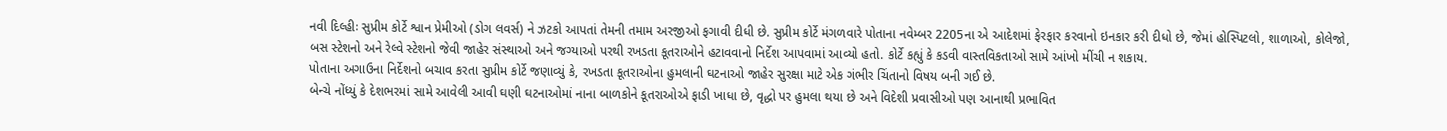નવી દિલ્હીઃ સુપ્રીમ કોર્ટે શ્વાન પ્રેમીઓ (ડોગ લવર્સ) ને ઝટકો આપતાં તેમની તમામ અરજીઓ ફગાવી દીધી છે. સુપ્રીમ કોર્ટે મંગળવારે પોતાના નવેમ્બર 2205ના એ આદેશમાં ફેરફાર કરવાનો ઇનકાર કરી દીધો છે, જેમાં હોસ્પિટલો, શાળાઓ, કોલેજો, બસ સ્ટેશનો અને રેલ્વે સ્ટેશનો જેવી જાહેર સંસ્થાઓ અને જગ્યાઓ પરથી રખડતા કૂતરાઓને હટાવવાનો નિર્દેશ આપવામાં આવ્યો હતો. કોર્ટે કહ્યું કે કડવી વાસ્તવિકતાઓ સામે આંખો મીંચી ન શકાય.
પોતાના અગાઉના નિર્દેશનો બચાવ કરતા સુપ્રીમ કોર્ટે જણાવ્યું કે, રખડતા કૂતરાઓના હુમલાની ઘટનાઓ જાહેર સુરક્ષા માટે એક ગંભીર ચિંતાનો વિષય બની ગઈ છે.
બેન્ચે નોંધ્યું કે દેશભરમાં સામે આવેલી આવી ઘણી ઘટનાઓમાં નાના બાળકોને કૂતરાઓએ ફાડી ખાધા છે, વૃદ્ધો પર હુમલા થયા છે અને વિદેશી પ્રવાસીઓ પણ આનાથી પ્રભાવિત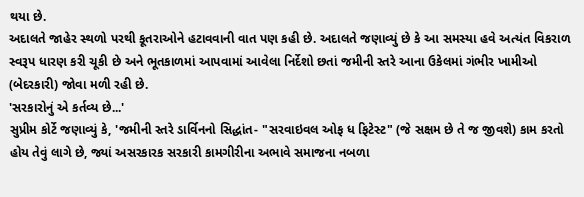થયા છે.
અદાલતે જાહેર સ્થળો પરથી કૂતરાઓને હટાવવાની વાત પણ કહી છે. અદાલતે જણાવ્યું છે કે આ સમસ્યા હવે અત્યંત વિકરાળ સ્વરૂપ ધારણ કરી ચૂકી છે અને ભૂતકાળમાં આપવામાં આવેલા નિર્દેશો છતાં જમીની સ્તરે આના ઉકેલમાં ગંભીર ખામીઓ (બેદરકારી) જોવા મળી રહી છે.
'સરકારોનું એ કર્તવ્ય છે...'
સુપ્રીમ કોર્ટે જણાવ્યું કે, 'જમીની સ્તરે ડાર્વિનનો સિદ્ધાંત- "સરવાઇવલ ઓફ ધ ફિટેસ્ટ" (જે સક્ષમ છે તે જ જીવશે) કામ કરતો હોય તેવું લાગે છે, જ્યાં અસરકારક સરકારી કામગીરીના અભાવે સમાજના નબળા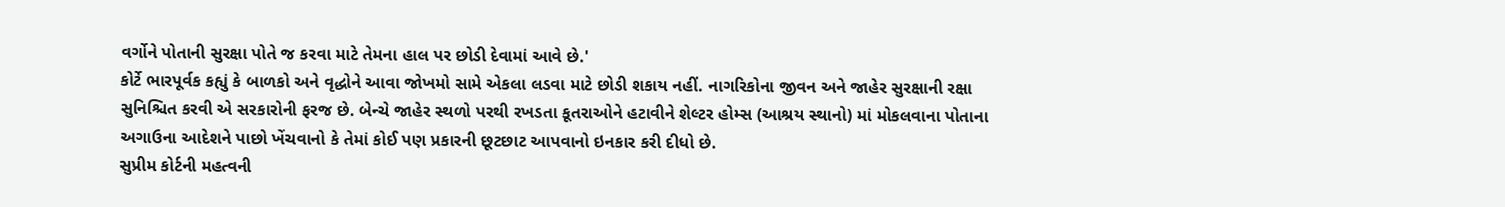વર્ગોને પોતાની સુરક્ષા પોતે જ કરવા માટે તેમના હાલ પર છોડી દેવામાં આવે છે.'
કોર્ટે ભારપૂર્વક કહ્યું કે બાળકો અને વૃદ્ધોને આવા જોખમો સામે એકલા લડવા માટે છોડી શકાય નહીં. નાગરિકોના જીવન અને જાહેર સુરક્ષાની રક્ષા સુનિશ્ચિત કરવી એ સરકારોની ફરજ છે. બેન્ચે જાહેર સ્થળો પરથી રખડતા કૂતરાઓને હટાવીને શેલ્ટર હોમ્સ (આશ્રય સ્થાનો) માં મોકલવાના પોતાના અગાઉના આદેશને પાછો ખેંચવાનો કે તેમાં કોઈ પણ પ્રકારની છૂટછાટ આપવાનો ઇનકાર કરી દીધો છે.
સુપ્રીમ કોર્ટની મહત્વની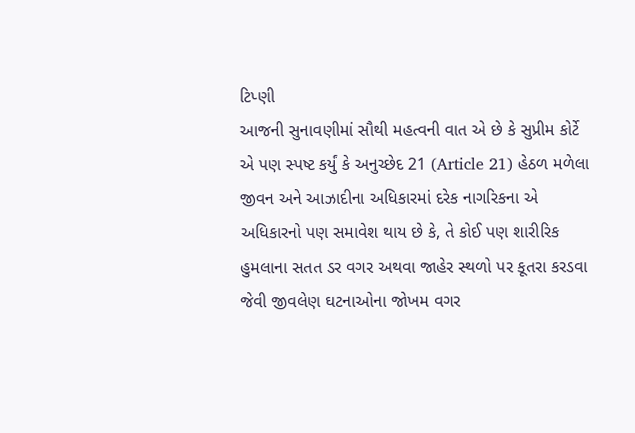ટિપ્ણી
આજની સુનાવણીમાં સૌથી મહત્વની વાત એ છે કે સુપ્રીમ કોર્ટે એ પણ સ્પષ્ટ કર્યું કે અનુચ્છેદ 21 (Article 21) હેઠળ મળેલા જીવન અને આઝાદીના અધિકારમાં દરેક નાગરિકના એ અધિકારનો પણ સમાવેશ થાય છે કે, તે કોઈ પણ શારીરિક હુમલાના સતત ડર વગર અથવા જાહેર સ્થળો પર કૂતરા કરડવા જેવી જીવલેણ ઘટનાઓના જોખમ વગર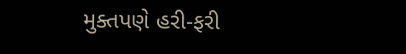મુક્તપણે હરી-ફરી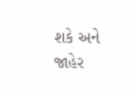શકે અને જાહેર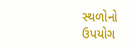સ્થળોનો ઉપયોગ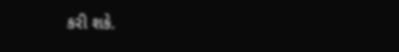કરી શકે.